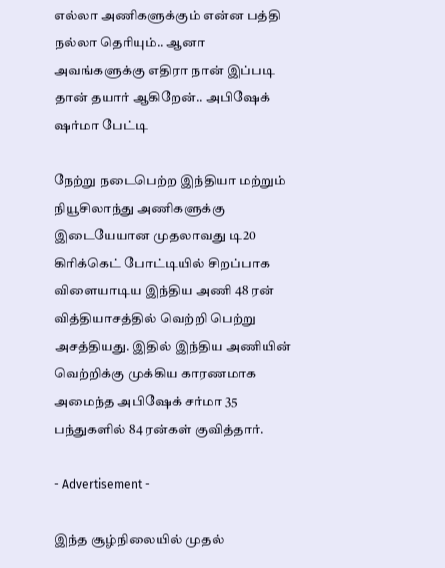எல்லா அணிகளுக்கும் என்ன பத்தி நல்லா தெரியும்.. ஆனா அவங்களுக்கு எதிரா நான் இப்படி தான் தயார் ஆகிறேன்.. அபிஷேக் ஷர்மா பேட்டி

நேற்று நடைபெற்ற இந்தியா மற்றும் நியூசிலாந்து அணிகளுக்கு இடையேயான முதலாவது டி20 கிரிக்கெட் போட்டியில் சிறப்பாக விளையாடிய இந்திய அணி 48 ரன் வித்தியாசத்தில் வெற்றி பெற்று அசத்தியது. இதில் இந்திய அணியின் வெற்றிக்கு முக்கிய காரணமாக அமைந்த அபிஷேக் சர்மா 35 பந்துகளில் 84 ரன்கள் குவித்தார்.

- Advertisement -

இந்த சூழ்நிலையில் முதல்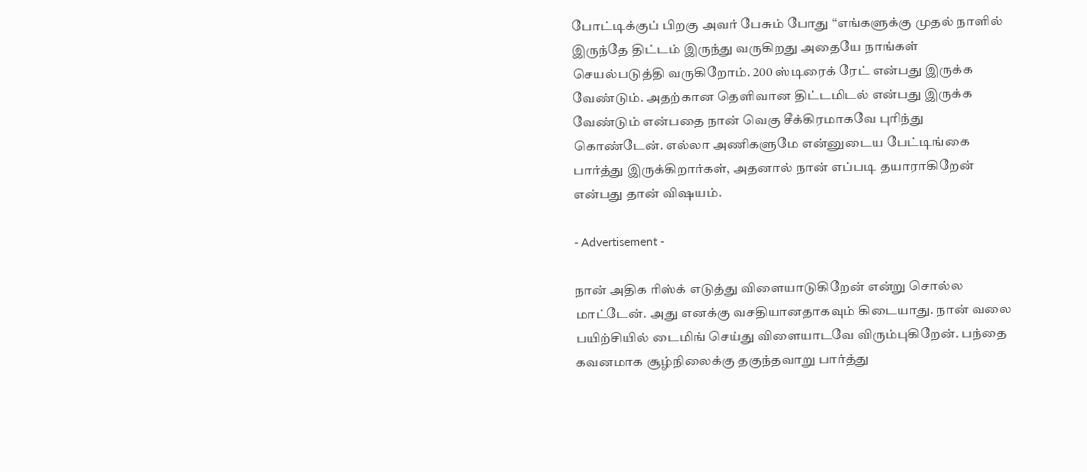போட்டிக்குப் பிறகு அவர் பேசும் போது “எங்களுக்கு முதல் நாளில் இருந்தே திட்டம் இருந்து வருகிறது அதையே நாங்கள் செயல்படுத்தி வருகிறோம். 200 ஸ்டிரைக் ரேட் என்பது இருக்க வேண்டும். அதற்கான தெளிவான திட்டமிடல் என்பது இருக்க வேண்டும் என்பதை நான் வெகு சீக்கிரமாகவே புரிந்து கொண்டேன். எல்லா அணிகளுமே என்னுடைய பேட்டிங்கை பார்த்து இருக்கிறார்கள், அதனால் நான் எப்படி தயாராகிறேன் என்பது தான் விஷயம்.

- Advertisement -

நான் அதிக ரிஸ்க் எடுத்து விளையாடுகிறேன் என்று சொல்ல மாட்டேன். அது எனக்கு வசதியானதாகவும் கிடையாது. நான் வலை பயிற்சியில் டைமிங் செய்து விளையாடவே விரும்புகிறேன். பந்தை கவனமாக சூழ்நிலைக்கு தகுந்தவாறு பார்த்து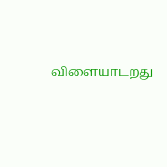விளையாடறது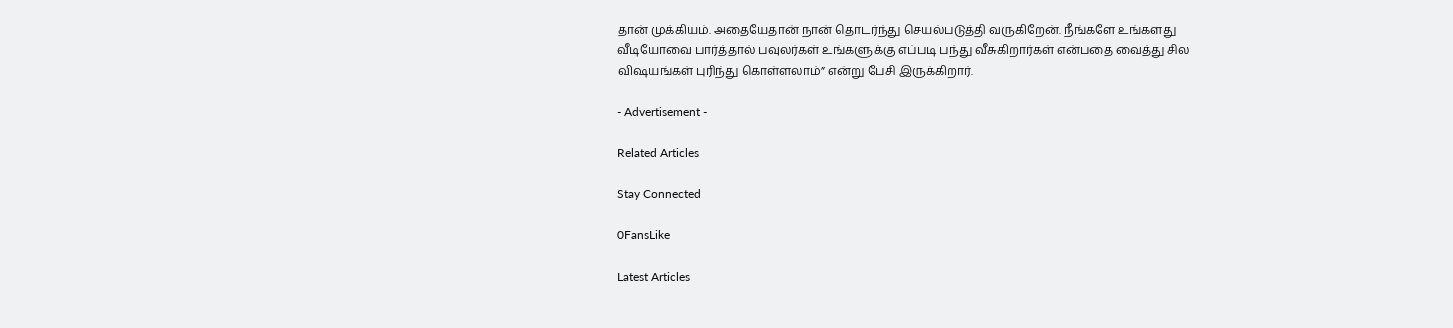தான் முக்கியம். அதையேதான் நான் தொடர்ந்து செயல்படுத்தி வருகிறேன். நீங்களே உங்களது வீடியோவை பார்த்தால் பவுலர்கள் உங்களுக்கு எப்படி பந்து வீசுகிறார்கள் என்பதை வைத்து சில விஷயங்கள் புரிந்து கொள்ளலாம்” என்று பேசி இருக்கிறார்.

- Advertisement -

Related Articles

Stay Connected

0FansLike

Latest Articles